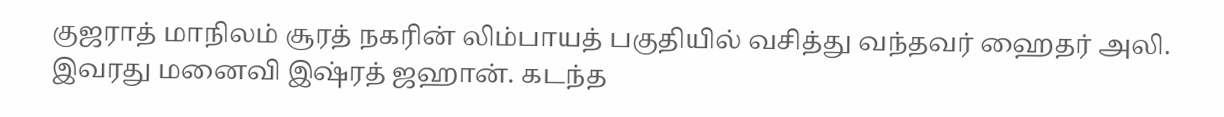குஜராத் மாநிலம் சூரத் நகரின் லிம்பாயத் பகுதியில் வசித்து வந்தவர் ஹைதர் அலி. இவரது மனைவி இஷ்ரத் ஜஹான். கடந்த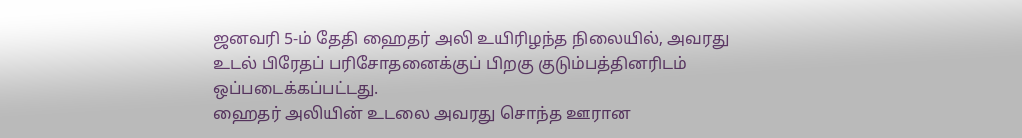ஜனவரி 5-ம் தேதி ஹைதர் அலி உயிரிழந்த நிலையில், அவரது உடல் பிரேதப் பரிசோதனைக்குப் பிறகு குடும்பத்தினரிடம் ஒப்படைக்கப்பட்டது.
ஹைதர் அலியின் உடலை அவரது சொந்த ஊரான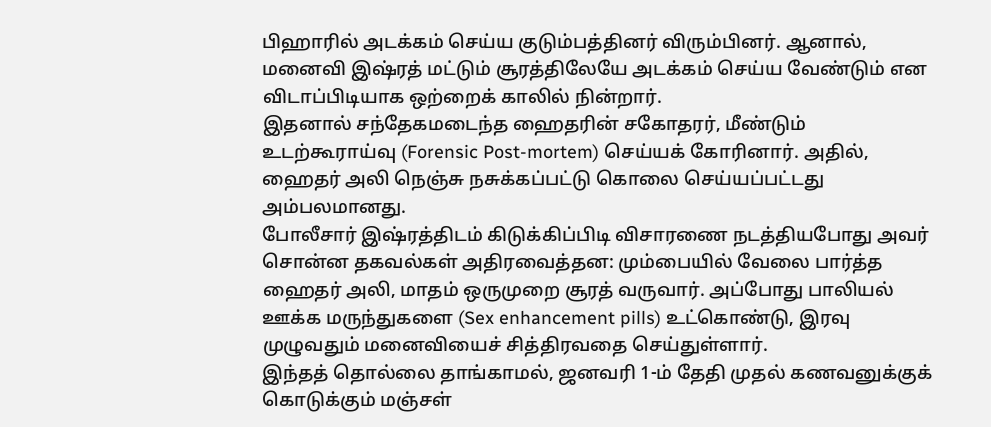பிஹாரில் அடக்கம் செய்ய குடும்பத்தினர் விரும்பினர். ஆனால், மனைவி இஷ்ரத் மட்டும் சூரத்திலேயே அடக்கம் செய்ய வேண்டும் என விடாப்பிடியாக ஒற்றைக் காலில் நின்றார்.
இதனால் சந்தேகமடைந்த ஹைதரின் சகோதரர், மீண்டும் உடற்கூராய்வு (Forensic Post-mortem) செய்யக் கோரினார். அதில், ஹைதர் அலி நெஞ்சு நசுக்கப்பட்டு கொலை செய்யப்பட்டது அம்பலமானது.
போலீசார் இஷ்ரத்திடம் கிடுக்கிப்பிடி விசாரணை நடத்தியபோது அவர் சொன்ன தகவல்கள் அதிரவைத்தன: மும்பையில் வேலை பார்த்த ஹைதர் அலி, மாதம் ஒருமுறை சூரத் வருவார். அப்போது பாலியல் ஊக்க மருந்துகளை (Sex enhancement pills) உட்கொண்டு, இரவு முழுவதும் மனைவியைச் சித்திரவதை செய்துள்ளார்.
இந்தத் தொல்லை தாங்காமல், ஜனவரி 1-ம் தேதி முதல் கணவனுக்குக் கொடுக்கும் மஞ்சள்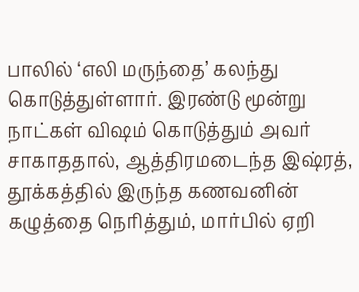பாலில் ‘எலி மருந்தை’ கலந்து கொடுத்துள்ளார். இரண்டு மூன்று நாட்கள் விஷம் கொடுத்தும் அவர் சாகாததால், ஆத்திரமடைந்த இஷ்ரத், தூக்கத்தில் இருந்த கணவனின் கழுத்தை நெரித்தும், மார்பில் ஏறி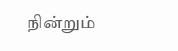நின்றும்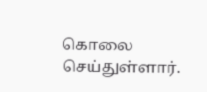கொலை செய்துள்ளார்.